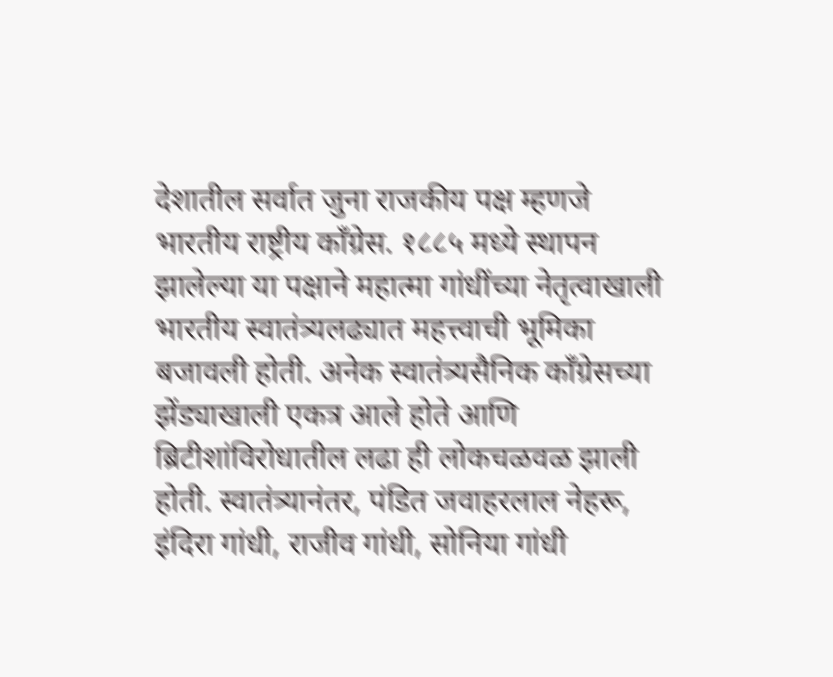देशातील सर्वात जुना राजकीय पक्ष म्हणजे भारतीय राष्ट्रीय काँग्रेस. १८८५ मध्ये स्थापन झालेल्या या पक्षाने महात्मा गांधींच्या नेतृत्वाखाली भारतीय स्वातंत्र्यलढ्यात महत्त्वाची भूमिका बजावली होती. अनेक स्वातंत्र्यसैनिक काँग्रेसच्या झेंड्याखाली एकत्र आले होते आणि ब्रिटीशांविरोधातील लढा ही लोकचळवळ झाली होती. स्वातंत्र्यानंतर, पंडित जवाहरलाल नेहरू, इंदिरा गांधी, राजीव गांधी, सोनिया गांधी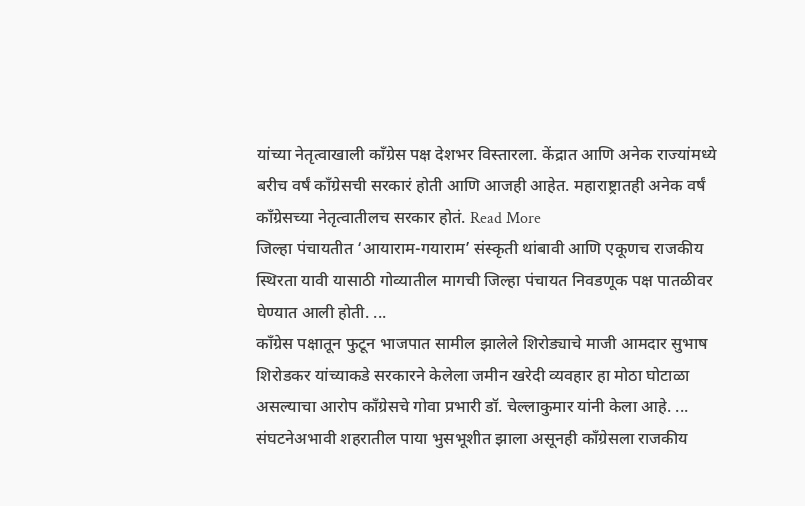यांच्या नेतृत्वाखाली काँग्रेस पक्ष देशभर विस्तारला. केंद्रात आणि अनेक राज्यांमध्ये बरीच वर्षं काँग्रेसची सरकारं होती आणि आजही आहेत. महाराष्ट्रातही अनेक वर्षं काँग्रेसच्या नेतृत्वातीलच सरकार होतं. Read More
जिल्हा पंचायतीत ‘आयाराम-गयाराम’ संस्कृती थांबावी आणि एकूणच राजकीय स्थिरता यावी यासाठी गोव्यातील मागची जिल्हा पंचायत निवडणूक पक्ष पातळीवर घेण्यात आली होती. ...
काँग्रेस पक्षातून फुटून भाजपात सामील झालेले शिरोड्याचे माजी आमदार सुभाष शिरोडकर यांच्याकडे सरकारने केलेला जमीन खरेदी व्यवहार हा मोठा घोटाळा असल्याचा आरोप काँग्रेसचे गोवा प्रभारी डॉ. चेल्लाकुमार यांनी केला आहे. ...
संघटनेअभावी शहरातील पाया भुसभूशीत झाला असूनही काँग्रेसला राजकीय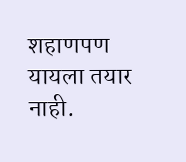शहाणपण यायला तयार नाही.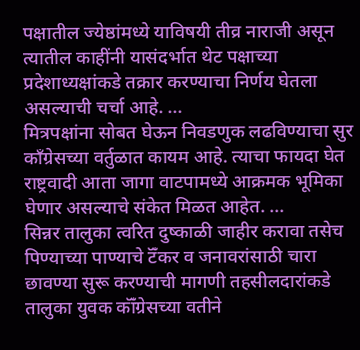पक्षातील ज्येष्ठांमध्ये याविषयी तीव्र नाराजी असून त्यातील काहींनी यासंदर्भात थेट पक्षाच्या प्रदेशाध्यक्षांकडे तक्रार करण्याचा निर्णय घेतला असल्याची चर्चा आहे. ...
मित्रपक्षांना सोबत घेऊन निवडणुक लढविण्याचा सुर काँग्रेसच्या वर्तुळात कायम आहे. त्याचा फायदा घेत राष्ट्रवादी आता जागा वाटपामध्ये आक्रमक भूमिका घेणार असल्याचे संकेत मिळत आहेत. ...
सिन्नर तालुका त्वरित दुष्काळी जाहीर करावा तसेच पिण्याच्या पाण्याचे टॅँकर व जनावरांसाठी चारा छावण्या सुरू करण्याची मागणी तहसीलदारांकडे तालुका युवक कॉँग्रेसच्या वतीने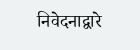निवेदनाद्वारे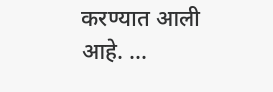करण्यात आली आहे. ...